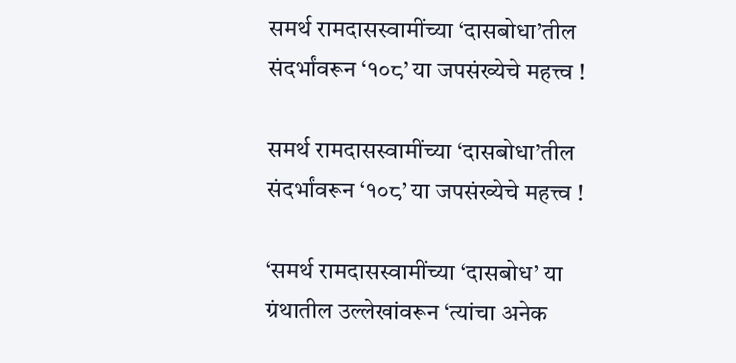समर्थ रामदासस्वामींच्या ‘दासबोधा’तील संदर्भांवरून ‘१०८’ या जपसंख्येचे महत्त्व !

समर्थ रामदासस्वामींच्या ‘दासबोधा’तील संदर्भांवरून ‘१०८’ या जपसंख्येचे महत्त्व !

‘समर्थ रामदासस्वामींच्या ‘दासबोध’ या ग्रंथातील उल्लेखांवरून ‘त्यांचा अनेक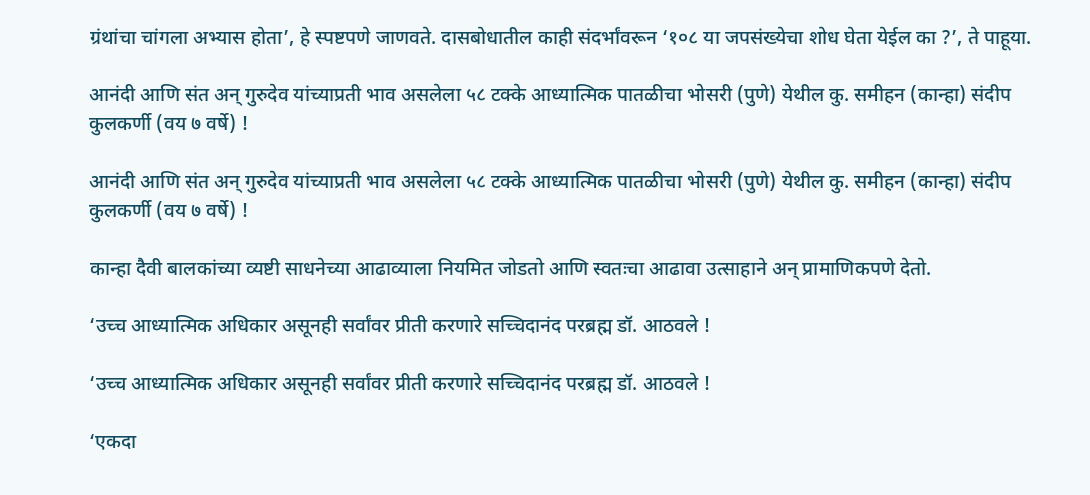ग्रंथांचा चांगला अभ्यास होता’, हे स्पष्टपणे जाणवते. दासबोधातील काही संदर्भांवरून ‘१०८ या जपसंख्येचा शोध घेता येईल का ?’, ते पाहूया.

आनंदी आणि संत अन् गुरुदेव यांच्याप्रती भाव असलेला ५८ टक्के आध्यात्मिक पातळीचा भोसरी (पुणे) येथील कु. समीहन (कान्हा) संदीप कुलकर्णी (वय ७ वर्षे) !

आनंदी आणि संत अन् गुरुदेव यांच्याप्रती भाव असलेला ५८ टक्के आध्यात्मिक पातळीचा भोसरी (पुणे) येथील कु. समीहन (कान्हा) संदीप कुलकर्णी (वय ७ वर्षे) !

कान्हा दैवी बालकांच्या व्यष्टी साधनेच्या आढाव्याला नियमित जोडतो आणि स्वतःचा आढावा उत्साहाने अन् प्रामाणिकपणे देतो.

‘उच्च आध्यात्मिक अधिकार असूनही सर्वांवर प्रीती करणारे सच्चिदानंद परब्रह्म डॉ. आठवले !

‘उच्च आध्यात्मिक अधिकार असूनही सर्वांवर प्रीती करणारे सच्चिदानंद परब्रह्म डॉ. आठवले !

‘एकदा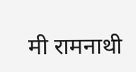मी रामनाथी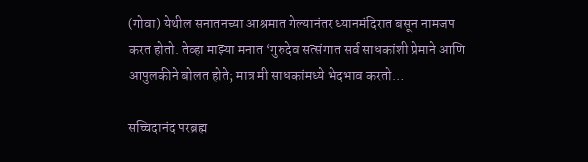(गोवा) येथील सनातनच्या आश्रमात गेल्यानंतर ध्यानमंदिरात बसून नामजप करत होतो. तेव्हा माझ्या मनात ‘गुरुदेव सत्संगात सर्व साधकांशी प्रेमाने आणि आपुलकीने बोलत होते; मात्र मी साधकांमध्ये भेदभाव करतो…

सच्चिदानंद परब्रह्म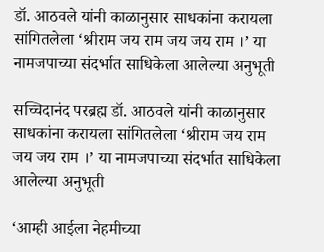डॉ. आठवले यांनी काळानुसार साधकांना करायला सांगितलेला ‘श्रीराम जय राम जय जय राम ।’ या नामजपाच्या संदर्भात साधिकेला आलेल्या अनुभूती

सच्चिदानंद परब्रह्म डॉ. आठवले यांनी काळानुसार साधकांना करायला सांगितलेला ‘श्रीराम जय राम जय जय राम ।’ या नामजपाच्या संदर्भात साधिकेला आलेल्या अनुभूती

‘आम्ही आईला नेहमीच्या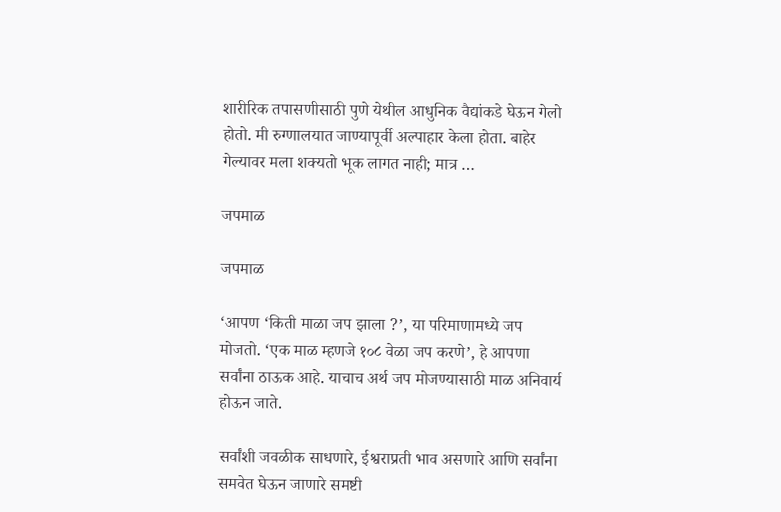शारीरिक तपासणीसाठी पुणे येथील आधुनिक वैद्यांकडे घेऊन गेलो होतो. मी रुग्णालयात जाण्यापूर्वी अल्पाहार केला होता. बाहेर गेल्यावर मला शक्यतो भूक लागत नाही; मात्र …

जपमाळ

जपमाळ

‘आपण ‘किती माळा जप झाला ?’, या परिमाणामध्ये जप मोजतो. ‘एक माळ म्हणजे १०८ वेळा जप करणे’, हे आपणा सर्वांना ठाऊक आहे. याचाच अर्थ जप मोजण्यासाठी माळ अनिवार्य होऊन जाते.

सर्वांशी जवळीक साधणारे, ईश्वराप्रती भाव असणारे आणि सर्वांना समवेत घेऊन जाणारे समष्टी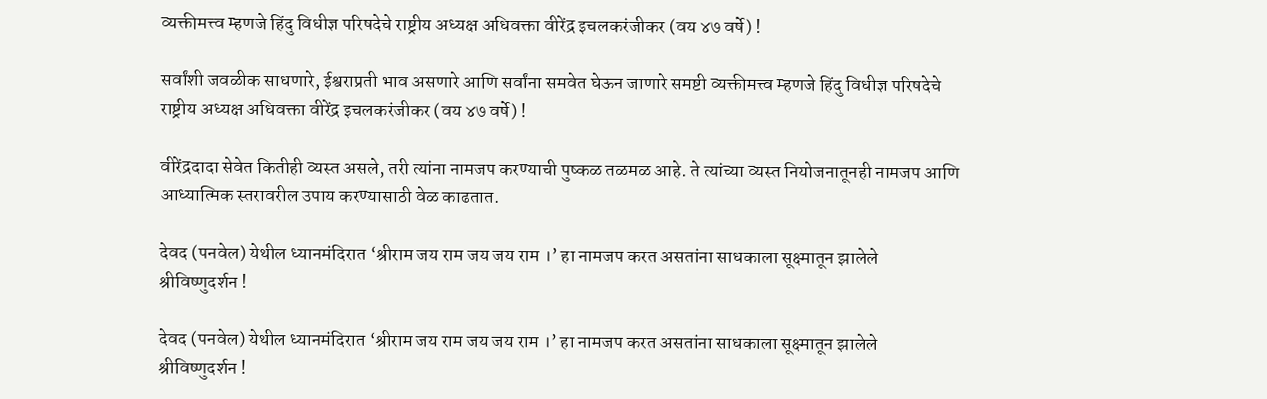व्यक्तीमत्त्व म्हणजे हिंदु विधीज्ञ परिषदेचे राष्ट्रीय अध्यक्ष अधिवक्ता वीरेंद्र इचलकरंजीकर (वय ४७ वर्षे) !

सर्वांशी जवळीक साधणारे, ईश्वराप्रती भाव असणारे आणि सर्वांना समवेत घेऊन जाणारे समष्टी व्यक्तीमत्त्व म्हणजे हिंदु विधीज्ञ परिषदेचे राष्ट्रीय अध्यक्ष अधिवक्ता वीरेंद्र इचलकरंजीकर (वय ४७ वर्षे) !

वीरेंद्रदादा सेवेत कितीही व्यस्त असले, तरी त्यांना नामजप करण्याची पुष्कळ तळमळ आहे. ते त्यांच्या व्यस्त नियोजनातूनही नामजप आणि आध्यात्मिक स्तरावरील उपाय करण्यासाठी वेळ काढतात.

देवद (पनवेल) येथील ध्यानमंदिरात ‘श्रीराम जय राम जय जय राम ।’ हा नामजप करत असतांना साधकाला सूक्ष्मातून झालेले श्रीविष्णुदर्शन !

देवद (पनवेल) येथील ध्यानमंदिरात ‘श्रीराम जय राम जय जय राम ।’ हा नामजप करत असतांना साधकाला सूक्ष्मातून झालेले श्रीविष्णुदर्शन !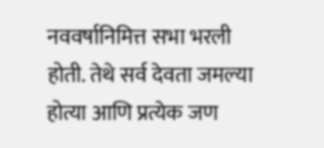नववर्षानिमित्त सभा भरली होती. तेथे सर्व देवता जमल्या होत्या आणि प्रत्येक जण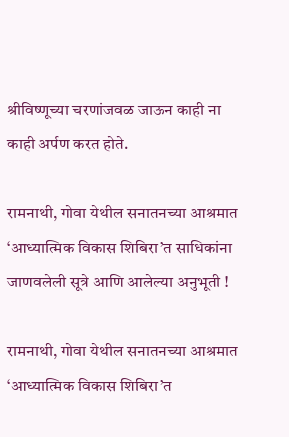श्रीविष्णूच्या चरणांजवळ जाऊन काही ना काही अर्पण करत होते.

रामनाथी, गोवा येथील सनातनच्या आश्रमात ‘आध्यात्मिक विकास शिबिरा’त साधिकांना जाणवलेली सूत्रे आणि आलेल्या अनुभूती !

रामनाथी, गोवा येथील सनातनच्या आश्रमात ‘आध्यात्मिक विकास शिबिरा’त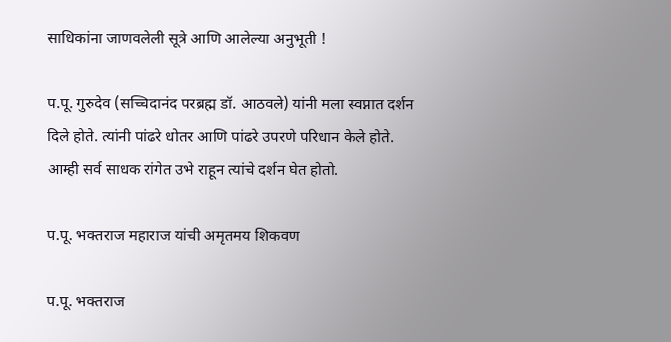साधिकांना जाणवलेली सूत्रे आणि आलेल्या अनुभूती !

प.पू. गुरुदेव (सच्चिदानंद परब्रह्म डॉ. आठवले) यांनी मला स्वप्नात दर्शन दिले होते. त्यांनी पांढरे धोतर आणि पांढरे उपरणे परिधान केले होते. आम्ही सर्व साधक रांगेत उभे राहून त्यांचे दर्शन घेत होतो.

प.पू. भक्तराज महाराज यांची अमृतमय शिकवण

प.पू. भक्तराज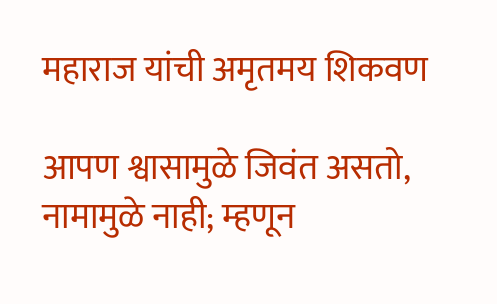महाराज यांची अमृतमय शिकवण

आपण श्वासामुळे जिवंत असतो, नामामुळे नाही; म्हणून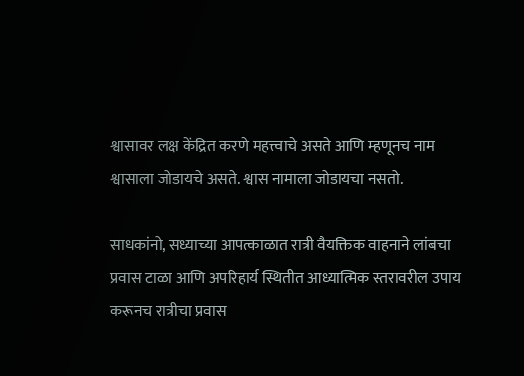श्वासावर लक्ष केंद्रित करणे महत्त्वाचे असते आणि म्हणूनच नाम श्वासाला जोडायचे असते. श्वास नामाला जोडायचा नसतो.

साधकांनो, सध्याच्या आपत्काळात रात्री वैयक्तिक वाहनाने लांबचा प्रवास टाळा आणि अपरिहार्य स्थितीत आध्यात्मिक स्तरावरील उपाय करूनच रात्रीचा प्रवास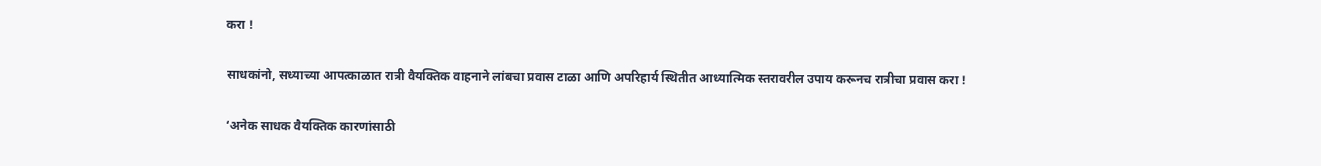करा !

साधकांनो, सध्याच्या आपत्काळात रात्री वैयक्तिक वाहनाने लांबचा प्रवास टाळा आणि अपरिहार्य स्थितीत आध्यात्मिक स्तरावरील उपाय करूनच रात्रीचा प्रवास करा !

‘अनेक साधक वैयक्तिक कारणांसाठी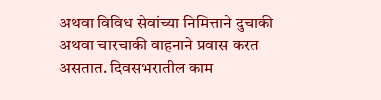अथवा विविध सेवांच्या निमित्ताने दुचाकी अथवा चारचाकी वाहनाने प्रवास करत असतात. दिवसभरातील काम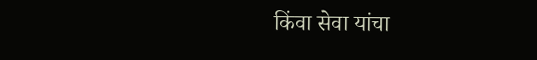किंवा सेवा यांचा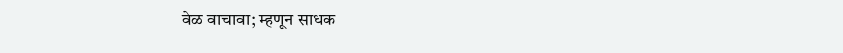वेळ वाचावा; म्हणून साधक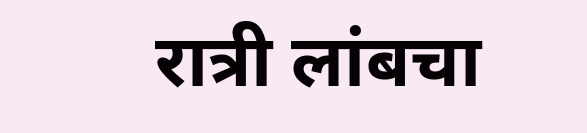रात्री लांबचा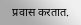प्रवास करतात.